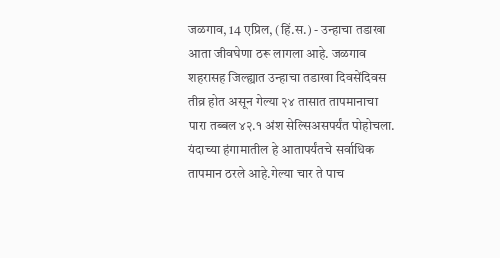जळगाव, 14 एप्रिल, (हिं.स.) - उन्हाचा तडाखा आता जीवघेणा ठरू लागला आहे. जळगाव शहरासह जिल्ह्यात उन्हाचा तडाखा दिवसेंदिवस तीव्र होत असून गेल्या २४ तासात तापमानाचा पारा तब्बल ४२.१ अंश सेल्सिअसपर्यंत पोहोचला. यंदाच्या हंगामातील हे आतापर्यंतचे सर्वाधिक तापमान ठरले आहे.गेल्या चार ते पाच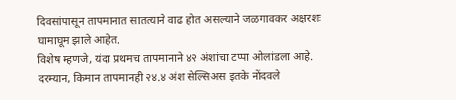दिवसांपासून तापमानात सातत्याने वाढ होत असल्याने जळगावकर अक्षरशः घामाघूम झाले आहेत.
विशेष म्हणजे, यंदा प्रथमच तापमानाने ४२ अंशांचा टप्पा ओलांडला आहे. दरम्यान, किमान तापमानही २४.४ अंश सेल्सिअस इतके नोंदवले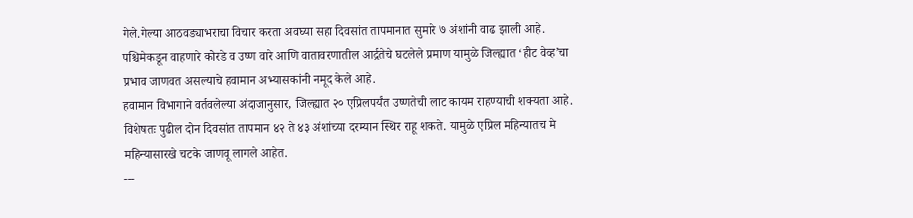गेले.गेल्या आठवड्याभराचा विचार करता अवघ्या सहा दिवसांत तापमानात सुमारे ७ अंशांनी वाढ झाली आहे. पश्चिमेकडून वाहणारे कोरडे व उष्ण वारे आणि वातावरणातील आर्द्रतेचे घटलेले प्रमाण यामुळे जिल्ह्यात ‘हीट वेव्ह’चा प्रभाव जाणवत असल्याचे हवामान अभ्यासकांनी नमूद केले आहे.
हवामान विभागाने वर्तवलेल्या अंदाजानुसार, जिल्ह्यात २० एप्रिलपर्यंत उष्णतेची लाट कायम राहण्याची शक्यता आहे. विशेषतः पुढील दोन दिवसांत तापमान ४२ ते ४३ अंशांच्या दरम्यान स्थिर राहू शकते. यामुळे एप्रिल महिन्यातच मे महिन्यासारखे चटके जाणवू लागले आहेत.
---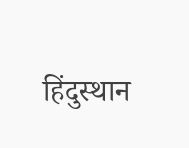हिंदुस्थान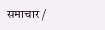समाचार /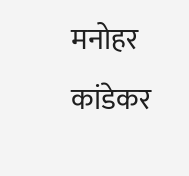मनोहर कांडेकर